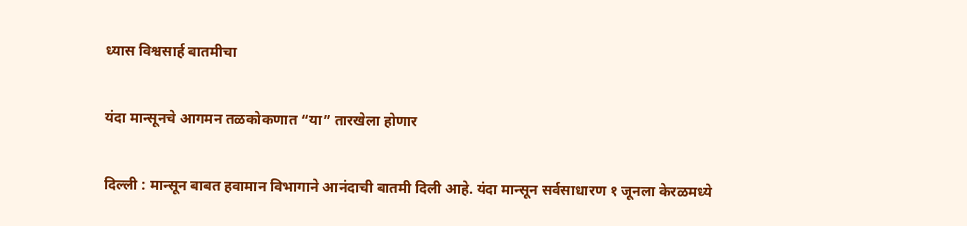ध्यास विश्वसार्ह बातमीचा

यंदा मान्सूनचे आगमन तळकोकणात “या” तारखेला होणार

दिल्ली : मान्सून बाबत हवामान विभागाने आनंदाची बातमी दिली आहे. यंदा मान्सून सर्वसाधारण १ जूनला केरळमध्ये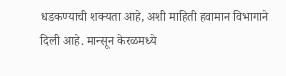धडकण्याची शक्यता आहे, अशी माहिती हवामान विभागाने दिली आहे. मान्सून केरळमध्ये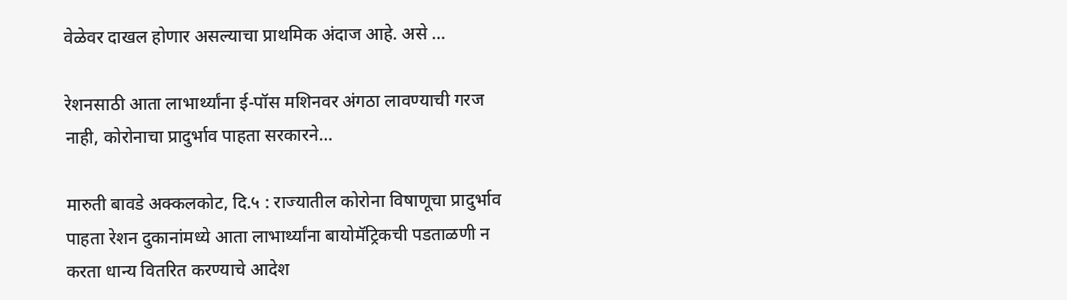वेळेवर दाखल होणार असल्याचा प्राथमिक अंदाज आहे. असे …

रेशनसाठी आता लाभार्थ्यांना ई-पॉस मशिनवर अंगठा लावण्याची गरज नाही, कोरोनाचा प्रादुर्भाव पाहता सरकारने…

मारुती बावडे अक्कलकोट, दि.५ : राज्यातील कोरोना विषाणूचा प्रादुर्भाव पाहता रेशन दुकानांमध्ये आता लाभार्थ्यांना बायोमॅट्रिकची पडताळणी न करता धान्य वितरित करण्याचे आदेश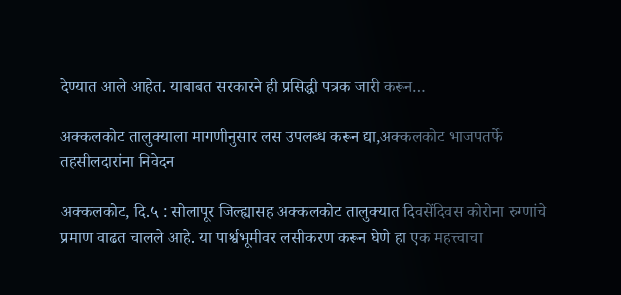देण्यात आले आहेत. याबाबत सरकारने ही प्रसिद्धी पत्रक जारी करून…

अक्कलकोट तालुक्याला मागणीनुसार लस उपलब्ध करून द्या,अक्कलकोट भाजपतर्फे तहसीलदारांना निवेदन

अक्कलकोट, दि.५ : सोलापूर जिल्ह्यासह अक्कलकोट तालुक्यात दिवसेंदिवस कोरोना रुग्णांचे प्रमाण वाढत चालले आहे. या पार्श्वभूमीवर लसीकरण करून घेणे हा एक महत्त्वाचा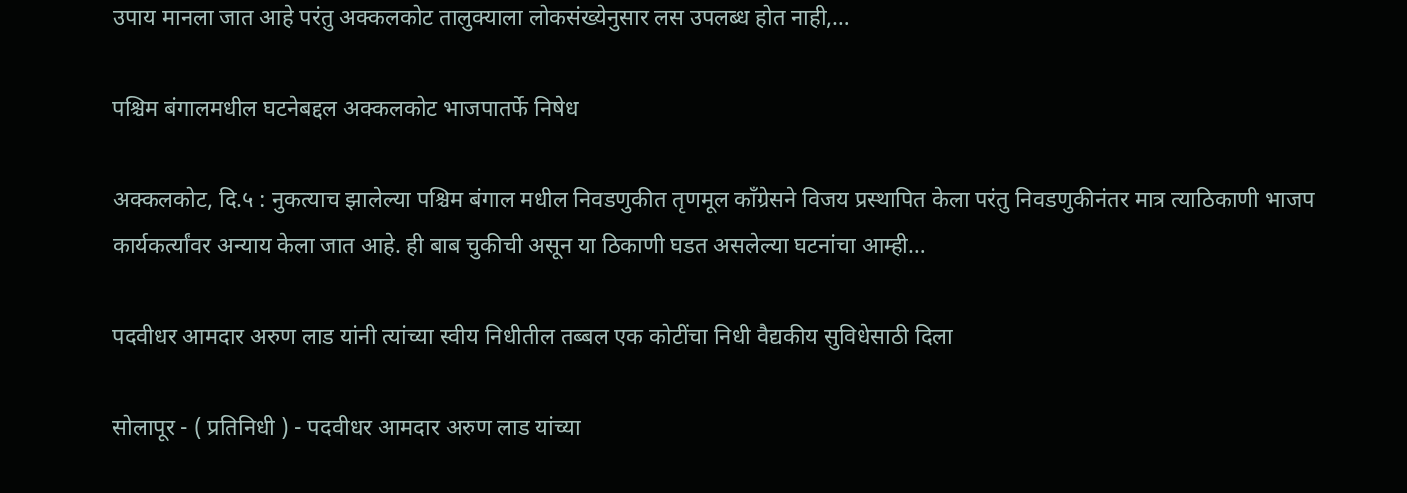उपाय मानला जात आहे परंतु अक्कलकोट तालुक्याला लोकसंख्येनुसार लस उपलब्ध होत नाही,…

पश्चिम बंगालमधील घटनेबद्दल अक्कलकोट भाजपातर्फे निषेध

अक्कलकोट, दि.५ : नुकत्याच झालेल्या पश्चिम बंगाल मधील निवडणुकीत तृणमूल काँग्रेसने विजय प्रस्थापित केला परंतु निवडणुकीनंतर मात्र त्याठिकाणी भाजप कार्यकर्त्यांवर अन्याय केला जात आहे. ही बाब चुकीची असून या ठिकाणी घडत असलेल्या घटनांचा आम्ही…

पदवीधर आमदार अरुण लाड यांनी त्यांच्या स्वीय निधीतील तब्बल एक कोटींचा निधी वैद्यकीय सुविधेसाठी दिला

सोलापूर - ( प्रतिनिधी ) - पदवीधर आमदार अरुण लाड यांच्या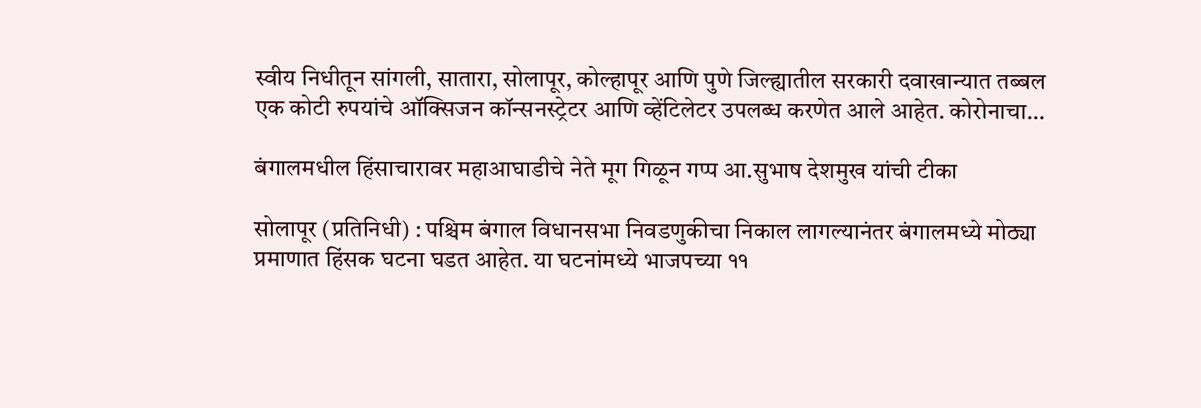स्वीय निधीतून सांगली, सातारा, सोलापूर, कोल्हापूर आणि पुणे जिल्ह्यातील सरकारी दवाखान्यात तब्बल एक कोटी रुपयांचे ऑक्सिजन कॉन्सनस्ट्रेटर आणि व्हेंटिलेटर उपलब्ध करणेत आले आहेत. कोरोनाचा…

बंगालमधील हिंसाचारावर महाआघाडीचे नेते मूग गिळून गप्प आ.सुभाष देशमुख यांची टीका

सोलापूर (प्रतिनिधी) : पश्चिम बंगाल विधानसभा निवडणुकीचा निकाल लागल्यानंतर बंगालमध्ये मोठ्या प्रमाणात हिंसक घटना घडत आहेत. या घटनांमध्ये भाजपच्या ११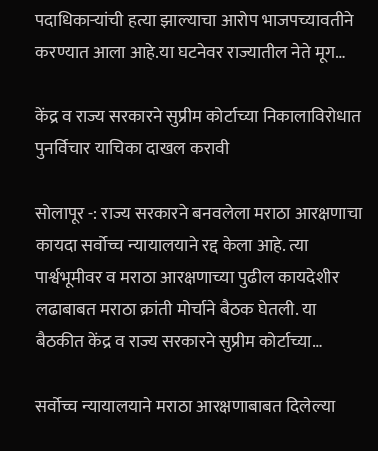पदाधिकाऱ्यांची हत्या झाल्याचा आरोप भाजपच्यावतीने करण्यात आला आहे.या घटनेवर राज्यातील नेते मूग…

केंद्र व राज्य सरकारने सुप्रीम कोर्टाच्या निकालाविरोधात पुनर्विचार याचिका दाखल करावी

सोलापूर -: राज्य सरकारने बनवलेला मराठा आरक्षणाचा कायदा सर्वोच्च न्यायालयाने रद्द केला आहे. त्या पार्श्वभूमीवर व मराठा आरक्षणाच्या पुढील कायदेशीर लढाबाबत मराठा क्रांती मोर्चाने बैठक घेतली. या बैठकीत केंद्र व राज्य सरकारने सुप्रीम कोर्टाच्या…

सर्वोच्च न्यायालयाने मराठा आरक्षणाबाबत दिलेल्या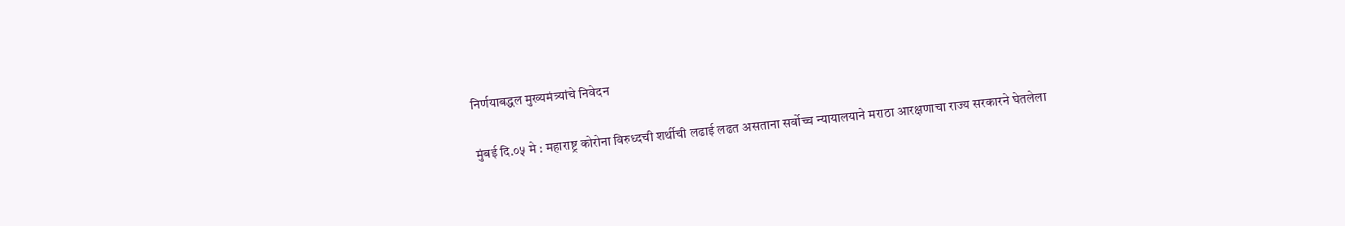निर्णयाबद्धल मुख्यमंत्र्यांचे निवेदन

मुंबई दि.०५ मे : महाराष्ट्र कोरोना विरुध्दची शर्थीची लढाई लढत असताना सर्वोच्च न्यायालयाने मराठा आरक्षणाचा राज्य सरकारने घेतलेला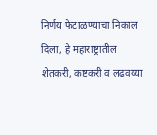निर्णय फेटाळण्याचा निकाल दिला, हे महाराष्ट्रातील शेतकरी, कष्टकरी व लढवय्या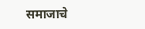समाजाचे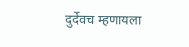दुर्देवच म्हणायला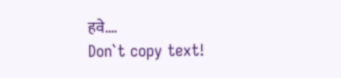हवे.…
Don`t copy text!